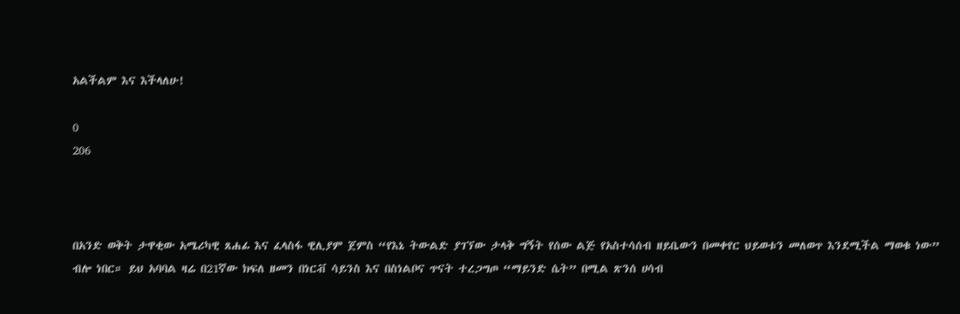አልችልም እና እችላለሁ!

0
206



በአንድ ወቅት ታዋቂው አሜሪካዊ ጸሐፊ እና ፈላስፋ ዊሊያም ጀምስ “የእኔ ትውልድ ያገኘው ታላቅ ግኝት የሰው ልጅ የአስተሳሰብ ዘይቤውን በመቀየር ህይወቱን መለወጥ እንደሚችል ማወቁ ነው” ብሎ ነበር። ይህ አባባል ዛሬ በ21ኛው ክፍለ ዘመን በነርቭ ሳይንስ እና በስነልቦና ጥናት ተረጋግጦ “ማይንድ ሴት” በሚል ጽንሰ ሀሳብ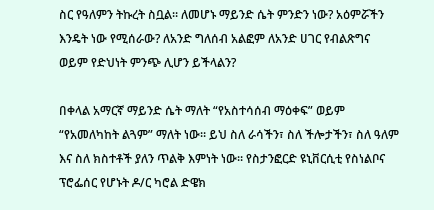ስር የዓለምን ትኩረት ስቧል። ለመሆኑ ማይንድ ሴት ምንድን ነው? አዕምሯችን እንዴት ነው የሚሰራው? ለአንድ ግለሰብ አልፎም ለአንድ ሀገር የብልጽግና ወይም የድህነት ምንጭ ሊሆን ይችላልን?

በቀላል አማርኛ ማይንድ ሴት ማለት “የአስተሳሰብ ማዕቀፍ” ወይም “የአመለካከት ልጓም” ማለት ነው። ይህ ስለ ራሳችን፣ ስለ ችሎታችን፣ ስለ ዓለም እና ስለ ክስተቶች ያለን ጥልቅ እምነት ነው። የስታንፎርድ ዩኒቨርሲቲ የስነልቦና ፕሮፌሰር የሆኑት ዶ/ር ካሮል ድዌክ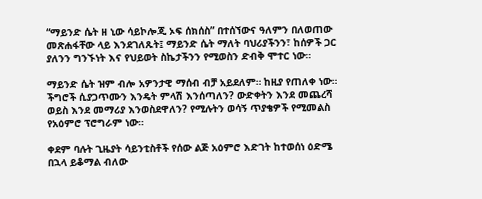“ማይንድ ሴት ዘ ኒው ሳይኮሎጂ ኦፍ ሰክሰስ” በተሰኘውና ዓለምን በለወጠው መጽሐፋቸው ላይ እንደገለጹት፤ ማይንድ ሴት ማለት ባህሪያችንን፣ ከሰዎች ጋር ያለንን ግንኙነት እና የህይወት ስኬታችንን የሚወስን ድብቅ ሞተር ነው።

ማይንድ ሴት ዝም ብሎ አዎንታዊ ማሰብ ብቻ አይደለም። ከዚያ የጠለቀ ነው። ችግሮች ሲያጋጥሙን እንዴት ምላሽ እንሰጣለን? ውድቀትን እንደ መጨረሻ ወይስ እንደ መማሪያ እንወስደዋለን? የሚሉትን ወሳኝ ጥያቄዎች የሚመልስ የአዕምሮ ፕሮግራም ነው።

ቀደም ባሉት ጊዜያት ሳይንቲስቶች የሰው ልጅ አዕምሮ እድገት ከተወሰነ ዕድሜ በኋላ ይቆማል ብለው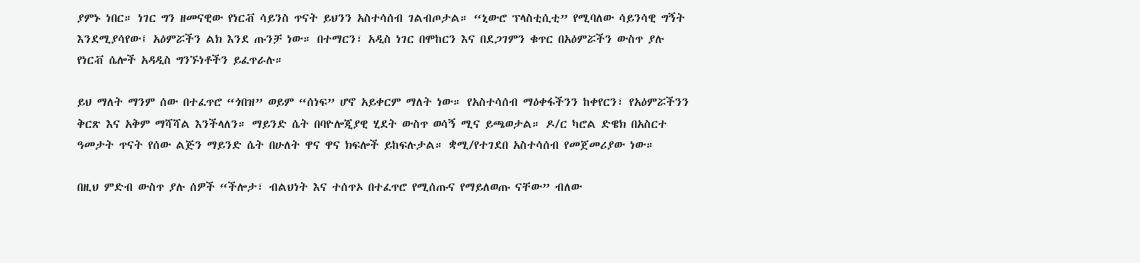ያምኑ ነበር። ነገር ግን ዘመናዊው የነርቭ ሳይንስ ጥናት ይህንን አስተሳሰብ ገልብጦታል። “ኒውሮ ፕላስቲሲቲ” የሚባለው ሳይንሳዊ ግኝት እንደሚያሳየው፤ አዕምሯችን ልክ እንደ ጡንቻ ነው። በተማርን፣ አዲስ ነገር በሞከርን እና በደጋገምን ቁጥር በአዕምሯችን ውስጥ ያሉ የነርቭ ሴሎች አዳዲስ ግንኙነቶችን ይፈጥራሉ።

ይህ ማለት ማንም ሰው በተፈጥሮ “ጎበዝ” ወይም “ሰነፍ” ሆኖ አይቀርም ማለት ነው። የአስተሳሰብ ማዕቀፋችንን ከቀየርን፣ የአዕምሯችንን ቅርጽ እና አቅም ማሻሻል እንችላለን። ማይንድ ሴት በባዮሎጂያዊ ሂደት ውስጥ ወሳኝ ሚና ይጫወታል። ዶ/ር ካሮል ድዌክ በአስርተ ዓመታት ጥናት የሰው ልጅን ማይንድ ሴት በሁለት ዋና ዋና ክፍሎች ይከፍሉታል። ቋሚ/የተገደበ አስተሳሰብ የመጀመሪያው ነው።

በዚህ ምድብ ውስጥ ያሉ ሰዎች “ችሎታ፣ ብልህነት እና ተሰጥኦ በተፈጥሮ የሚሰጡና የማይለወጡ ናቸው” ብለው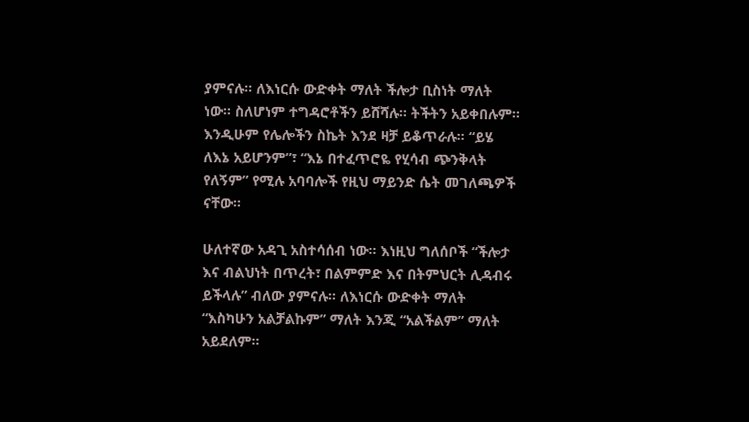ያምናሉ። ለእነርሱ ውድቀት ማለት ችሎታ ቢስነት ማለት ነው። ስለሆነም ተግዳሮቶችን ይሸሻሉ። ትችትን አይቀበሉም። እንዲሁም የሌሎችን ስኬት እንደ ዛቻ ይቆጥራሉ። “ይሄ ለእኔ አይሆንም”፣ “እኔ በተፈጥሮዬ የሂሳብ ጭንቅላት የለኝም” የሚሉ አባባሎች የዚህ ማይንድ ሴት መገለጫዎች ናቸው።

ሁለተኛው አዳጊ አስተሳሰብ ነው። እነዚህ ግለሰቦች “ችሎታ እና ብልህነት በጥረት፣ በልምምድ እና በትምህርት ሊዳብሩ ይችላሉ” ብለው ያምናሉ። ለእነርሱ ውድቀት ማለት “እስካሁን አልቻልኩም” ማለት እንጂ “አልችልም” ማለት አይደለም።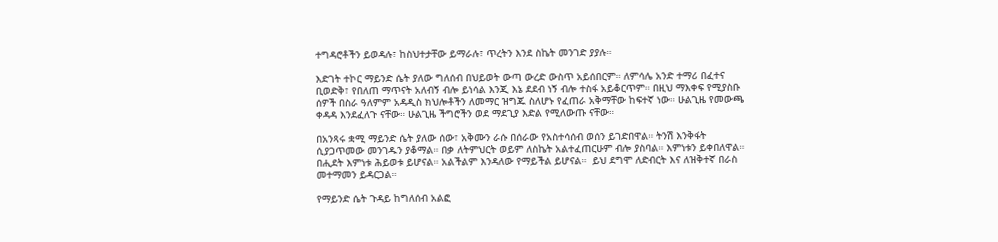ተግዳሮቶችን ይወዳሉ፣ ከስህተታቸው ይማራሉ፣ ጥረትን እንደ ስኬት መንገድ ያያሉ።

እድገት ተኮር ማይንድ ሴት ያለው ግለሰብ በህይወት ውጣ ውረድ ውስጥ አይሰበርም። ለምሳሌ አንድ ተማሪ በፈተና ቢወድቅ፣ የበለጠ ማጥናት አለብኝ ብሎ ይነሳል እንጂ እኔ ደደብ ነኝ ብሎ ተስፋ አይቆርጥም። በዚህ ማእቀፍ የሚያስቡ ሰዎች በስራ ዓለምም አዳዲስ ክህሎቶችን ለመማር ዝግጁ ስለሆኑ የፈጠራ አቅማቸው ከፍተኛ ነው። ሁልጊዜ የመውጫ ቀዳዳ እንደፈለጉ ናቸው። ሁልጊዜ ችግሮችን ወደ ማደጊያ እድል የሚለውጡ ናቸው።

በአንጻሩ ቋሚ ማይንድ ሴት ያለው ሰው፣ አቅሙን ራሱ በሰራው የአስተሳሰብ ወሰን ይገድበዋል። ትንሽ እንቅፋት ሲያጋጥመው መንገዱን ያቆማል። በቃ ለትምህርት ወይም ለስኬት አልተፈጠርሁም ብሎ ያስባል። እምነቱን ይቀበለዋል። በሒደት እምነቱ ሕይወቱ ይሆናል። አልችልም እንዳለው የማይችል ይሆናል።  ይህ ደግሞ ለድብርት እና ለዝቅተኛ በራስ መተማመን ይዳርጋል።

የማይንድ ሴት ጉዳይ ከግለሰብ አልፎ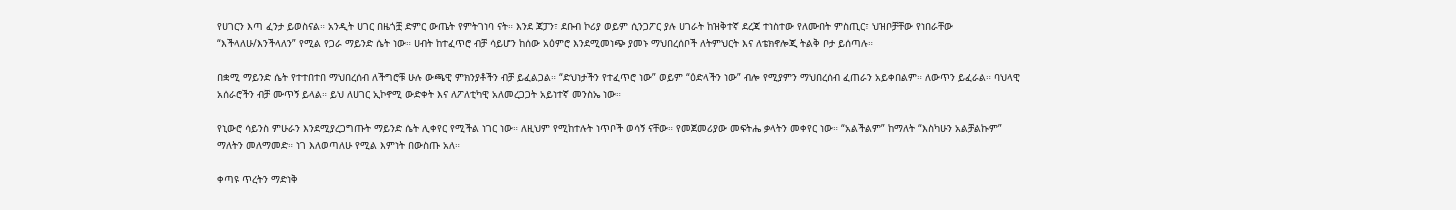የሀገርን እጣ ፈንታ ይወስናል። አንዲት ሀገር በዜጎቿ ድምር ውጤት የምትገነባ ናት። እንደ ጃፓን፣ ደቡብ ኮሪያ ወይም ሲንጋፖር ያሉ ሀገራት ከዝቅተኛ ደረጃ ተነስተው የለሙበት ምስጢር፣ ህዝቦቻቸው የነበራቸው “እችላለሁ/እንችላለን” የሚል የጋራ ማይንድ ሴት ነው። ሀብት ከተፈጥሮ ብቻ ሳይሆን ከሰው አዕምሮ እንደሚመነጭ ያመኑ ማህበረሰቦች ለትምህርት እና ለቴክኖሎጂ ትልቅ ቦታ ይሰጣሉ።

በቋሚ ማይንድ ሴት የተተበተበ ማህበረሰብ ለችግሮቹ ሁሉ ውጫዊ ምክንያቶችን ብቻ ይፈልጋል። “ድህነታችን የተፈጥሮ ነው” ወይም “ዕድላችን ነው” ብሎ የሚያምን ማህበረሰብ ፈጠራን አይቀበልም። ለውጥን ይፈራል። ባህላዊ አሰራሮችን ብቻ ሙጥኝ ይላል። ይህ ለሀገር ኢኮኖሚ ውድቀት እና ለፖለቲካዊ አለመረጋጋት አይነተኛ መንስኤ ነው።

የኒውሮ ሳይንስ ምሁራን እንደሚያረጋግጡት ማይንድ ሴት ሊቀየር የሚችል ነገር ነው። ለዚህም የሚከተሉት ነጥቦች ወሳኝ ናቸው። የመጀመሪያው መፍትሔ ቃላትን መቀየር ነው። “አልችልም” ከማለት “እስካሁን አልቻልኩም” ማለትን መለማመድ። ነገ እለወጣለሁ የሚል እምነት በውስጡ አለ።

ቀጣዩ ጥረትን ማድነቅ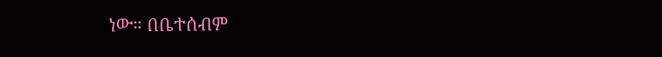ነው። በቤተሰብም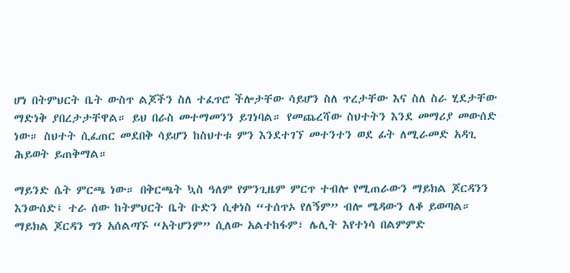ሆነ በትምህርት ቤት ውስጥ ልጆችን ስለ ተፈጥሮ ችሎታቸው ሳይሆን ስለ ጥረታቸው እና ስለ ስራ ሂደታቸው ማድነቅ ያበረታታቸዋል። ይህ በራስ መተማመንን ይገነባል። የመጨረሻው ስህተትን እንደ መማሪያ መውሰድ ነው። ስህተት ሲፈጠር መደበቅ ሳይሆን ከስህተቱ ምን እንደተገኘ መተንተን ወደ ፊት ለሚራመድ አዳጊ ሕይወት ይጠቅማል።

ማይንድ ሴት ምርጫ ነው። በቅርጫት ኳስ ዓለም የምንጊዜም ምርጥ ተብሎ የሚጠራውን ማይክል ጆርዳንን እንውሰድ፤ ተራ ሰው ከትምህርት ቤት ቡድን ሲቀነስ “ተሰጥኦ የለኝም” ብሎ ሜዳውን ለቆ ይወጣል። ማይክል ጆርዳን ግን አሰልጣኙ “አትሆንም” ሲለው አልተከፋም፣ ሌሊት እየተነሳ በልምምድ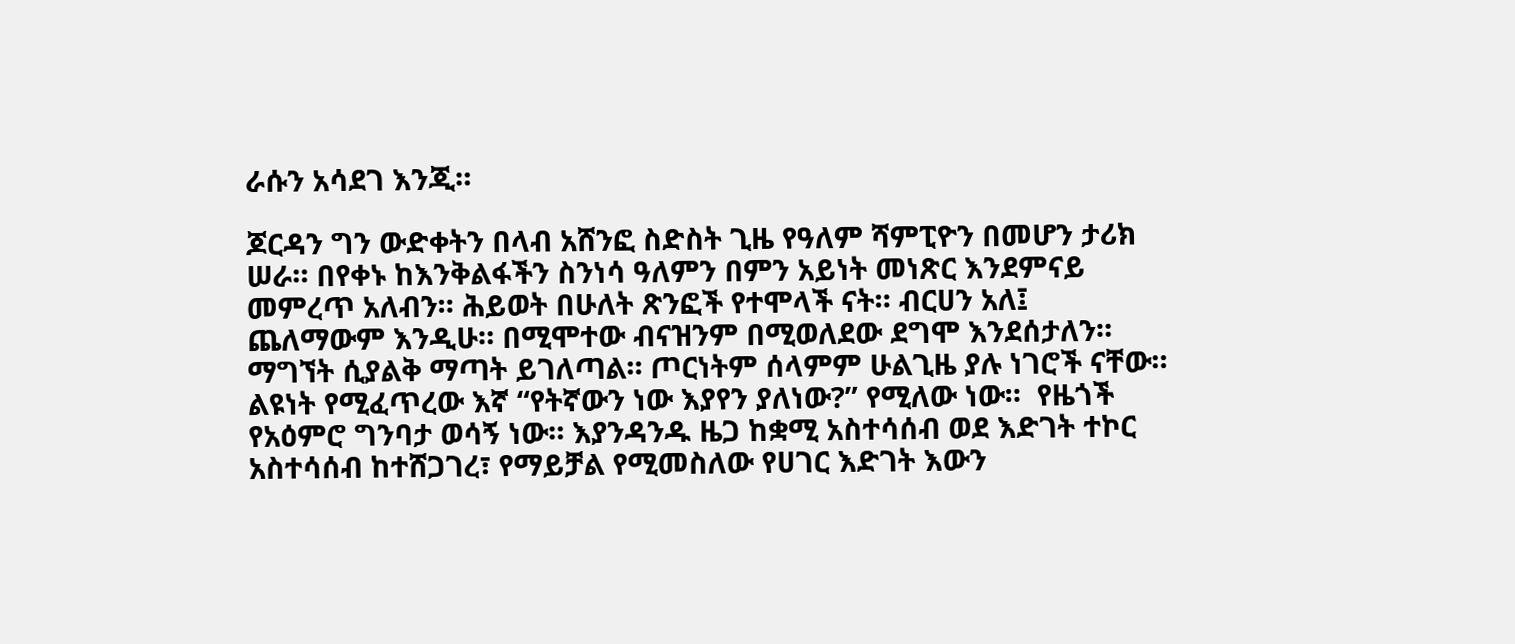ራሱን አሳደገ እንጂ።

ጆርዳን ግን ውድቀትን በላብ አሸንፎ ስድስት ጊዜ የዓለም ሻምፒዮን በመሆን ታሪክ ሠራ። በየቀኑ ከእንቅልፋችን ስንነሳ ዓለምን በምን አይነት መነጽር እንደምናይ መምረጥ አለብን። ሕይወት በሁለት ጽንፎች የተሞላች ናት። ብርሀን አለ፤ ጨለማውም እንዲሁ። በሚሞተው ብናዝንም በሚወለደው ደግሞ እንደሰታለን። ማግኘት ሲያልቅ ማጣት ይገለጣል። ጦርነትም ሰላምም ሁልጊዜ ያሉ ነገሮች ናቸው። ልዩነት የሚፈጥረው እኛ “የትኛውን ነው እያየን ያለነው?” የሚለው ነው።  የዜጎች የአዕምሮ ግንባታ ወሳኝ ነው። እያንዳንዱ ዜጋ ከቋሚ አስተሳሰብ ወደ እድገት ተኮር አስተሳሰብ ከተሸጋገረ፣ የማይቻል የሚመስለው የሀገር እድገት እውን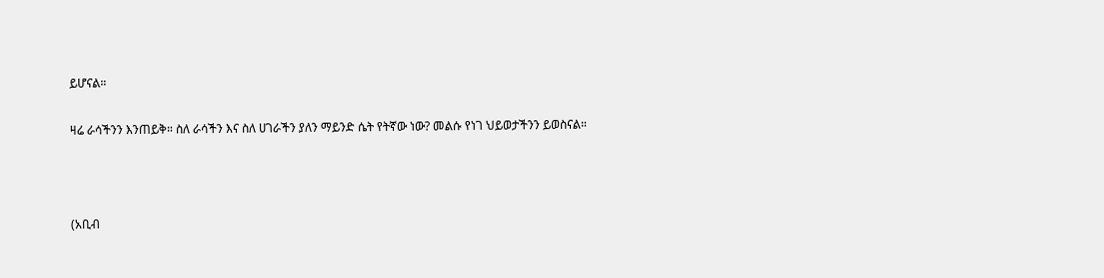ይሆናል።

ዛሬ ራሳችንን እንጠይቅ። ስለ ራሳችን እና ስለ ሀገራችን ያለን ማይንድ ሴት የትኛው ነው? መልሱ የነገ ህይወታችንን ይወስናል።



(አቢብ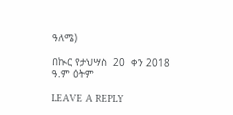ዓለሜ)

በኲር የታህሣስ  20  ቀን 2018 ዓ.ም ዕትም

LEAVE A REPLY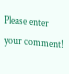Please enter your comment!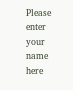Please enter your name here